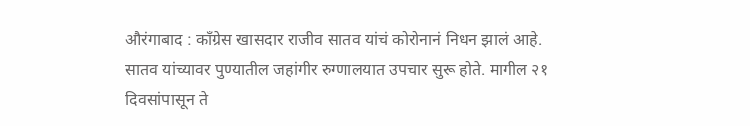औरंगाबाद : काँग्रेस खासदार राजीव सातव यांचं कोरोनानं निधन झालं आहे. सातव यांच्यावर पुण्यातील जहांगीर रुग्णालयात उपचार सुरू होते. मागील २१ दिवसांपासून ते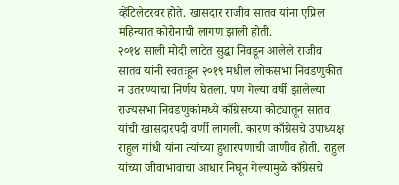व्हेंटिलेटरवर होते. खासदार राजीव सातव यांना एप्रिल महिन्यात कोरोनाची लागण झाली होती.
२०१४ साली मोदी लाटेत सुद्धा निवडून आलेले राजीव सातव यांनी स्वतःहून २०१९ मधील लोकसभा निवडणुकीत न उतरण्याचा निर्णय घेतला. पण गेल्या वर्षी झालेल्या राज्यसभा निवडणुकांमध्ये काँग्रेसच्या कोट्यातून सातव यांची खासदारपदी वर्णी लागली. कारण काँग्रेसचे उपाध्यक्ष राहुल गांधी यांना त्यांच्या हुशारपणाची जाणीव होती. राहुल यांच्या जीवाभावाचा आधार निघून गेल्यामुळे काँग्रेसचे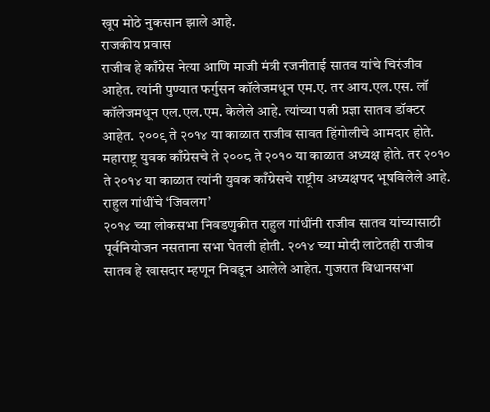खूप मोठे नुकसान झाले आहे.
राजकीय प्रवास
राजीव हे काँग्रेस नेत्या आणि माजी मंत्री रजनीताई सातव यांचे चिरंजीव आहेत. त्यांनी पुण्यात फर्गुसन कॉलेजमधून एम.ए. तर आय.एल.एस. लॉ कॉलेजमधून एल.एल.एम. केलेले आहे. त्यांच्या पत्नी प्रज्ञा सातव डॉक्टर आहेत. २००९ ते २०१४ या काळात राजीव सावत हिंगोलीचे आमदार होते. महाराष्ट्र युवक काँग्रेसचे ते २००८ ते २०१० या काळात अध्यक्ष होते. तर २०१० ते २०१४ या काळात त्यांनी युवक काँग्रेसचे राष्ट्रीय अध्यक्षपद भूषविलेले आहे.
राहुल गांधींचे ‘जिवलग’
२०१४ च्या लोकसभा निवडणुकीत राहुल गांधींनी राजीव सातव यांच्यासाठी पूर्वनियोजन नसताना सभा घेतली होती. २०१४ च्या मोदी लाटेतही राजीव सातव हे खासदार म्हणून निवडून आलेले आहेत. गुजरात विधानसभा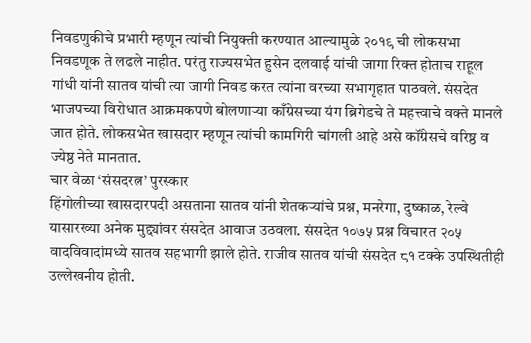निवडणुकीचे प्रभारी म्हणून त्यांची नियुक्ती करण्यात आल्यामुळे २०१९ ची लोकसभा निवडणूक ते लढले नाहीत. परंतु राज्यसभेत हुसेन दलवाई यांची जागा रिक्त होताच राहूल गांधी यांनी सातव यांची त्या जागी निवड करत त्यांना वरच्या सभागृहात पाठवले. संसदेत भाजपच्या विरोधात आक्रमकपणे बोलणाऱ्या काँग्रेसच्या यंग ब्रिगेडचे ते महत्त्वाचे वक्ते मानले जात होते. लोकसभेत खासदार म्हणून त्यांची कामगिरी चांगली आहे असे कॉंग्रेसचे वरिष्ठ व ज्येष्ठ नेते मानतात.
चार वेळा ‘संसदरत्न’ पुरस्कार
हिंगोलीच्या खासदारपदी असताना सातव यांनी शेतकऱ्यांचे प्रश्न, मनरेगा, दुष्काळ, रेल्वे यासारख्या अनेक मुद्द्यांवर संसदेत आवाज उठवला. संसदेत १०७५ प्रश्न विचारत २०५ वादविवादांमध्ये सातव सहभागी झाले होते. राजीव सातव यांची संसदेत ८१ टक्के उपस्थितीही उल्लेखनीय होती.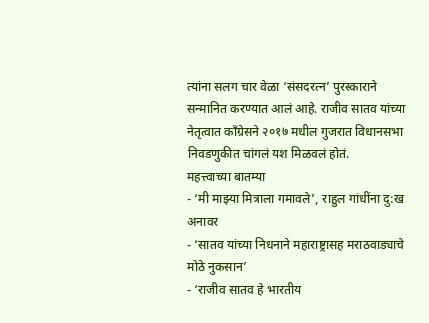त्यांना सलग चार वेळा ‘संसदरत्न’ पुरस्काराने सन्मानित करण्यात आलं आहे. राजीव सातव यांच्या नेतृत्वात काँग्रेसने २०१७ मधील गुजरात विधानसभा निवडणुकीत चांगलं यश मिळवलं होतं.
महत्त्वाच्या बातम्या
- ‘मी माझ्या मित्राला गमावले’, राहुल गांधींना दु:ख अनावर
- ‘सातव यांच्या निधनाने महाराष्ट्रासह मराठवाड्याचे मोठे नुकसान’
- ‘राजीव सातव हे भारतीय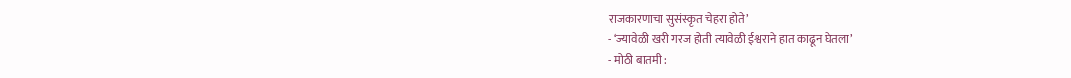राजकारणाचा सुसंस्कृत चेहरा होते’
- ‘ज्यावेळी खरी गरज होती त्यावेळी ईश्वराने हात काढून घेतला’
- मोठी बातमी :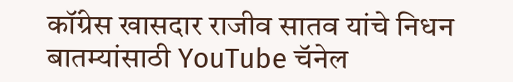कॉंग्रेस खासदार राजीव सातव यांचे निधन
बातम्यांसाठी YouTube चॅनेल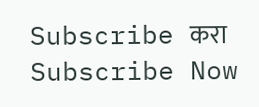Subscribe करा
Subscribe Now